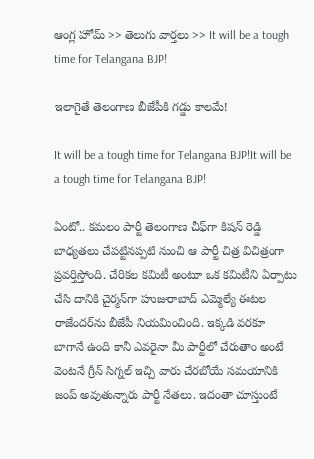ఆంగ్ల హోమ్ >> తెలుగు వార్తలు >> It will be a tough time for Telangana BJP!

ఇలాగైతే తెలంగాణ బీజేపీకి గడ్డు కాలమే!

It will be a tough time for Telangana BJP!It will be a tough time for Telangana BJP!

ఏంటో.. కమలం పార్టీ తెలంగాణ చీఫ్‌గా కిషన్ రెడ్డి బాధ్యతలు చేపట్టినప్పటి నుంచి ఆ పార్టీ చిత్ర విచిత్రంగా ప్రవర్తిస్తోంది. చేరికల కమిటీ అంటూ ఒక కమిటీని ఏర్పాటు చేసి దానికి చైర్మన్‌గా హుజురాబాద్ ఎమ్మెల్యే ఈటల రాజేందర్‌ను బీజేపీ నియమించింది. ఇక్కడి వరకూ బాగానే ఉంది కానీ ఎవరైనా మీ పార్టీలో చేరుతాం అంటే వెంటనే గ్రీన్ సిగ్నల్ ఇచ్చి వారు చేరబోయే సమయానికి జంప్ అవుతున్నారు పార్టీ నేతలు. ఇదంతా చూస్తుంటే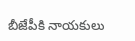బీజేపీకి నాయకులు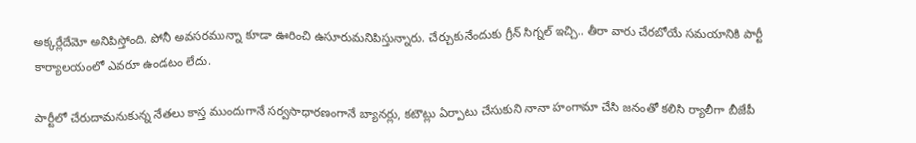అక్కర్లేదేమో అనిపిస్తోంది. పోనీ అవసరమున్నా కూడా ఊరించి ఉసూరుమనిపిస్తున్నారు. చేర్చుకునేందుకు గ్రీన్ సిగ్నల్ ఇచ్చి.. తీరా వారు చేరబోయే సమయానికి పార్టీ కార్యాలయంలో ఎవరూ ఉండటం లేదు.

పార్టీలో చేరుదామనుకున్న నేతలు కాస్త ముందుగానే సర్వసాధారణంగానే బ్యానర్లు, కటౌట్లు ఏర్పాటు చేసుకుని నానా హంగామా చేసి జనంతో కలిసి ర్యాలీగా బీజేపీ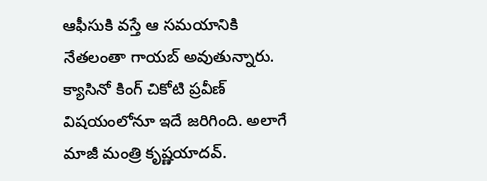ఆఫీసుకి వస్తే ఆ సమయానికి నేతలంతా గాయబ్ అవుతున్నారు. క్యాసినో కింగ్ చికోటి ప్రవీణ్ విషయంలోనూ ఇదే జరిగింది. అలాగే మాజీ మంత్రి కృష్ణయాదవ్‌.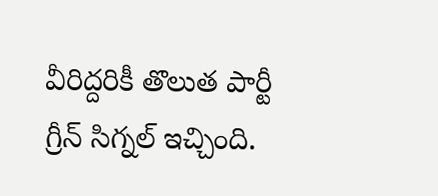వీరిద్దరికీ తొలుత పార్టీ గ్రీన్ సిగ్నల్ ఇచ్చింది.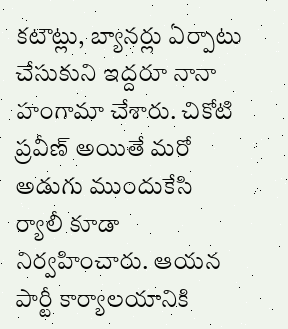కటౌట్లు, బ్యానర్లు ఏర్పాటు చేసుకుని ఇద్దరూ నానా హంగామా చేశారు. చికోటి ప్రవీణ్ అయితే మరో అడుగు ముందుకేసి ర్యాలీ కూడా నిర్వహించారు. ఆయన పార్టీ కార్యాలయానికి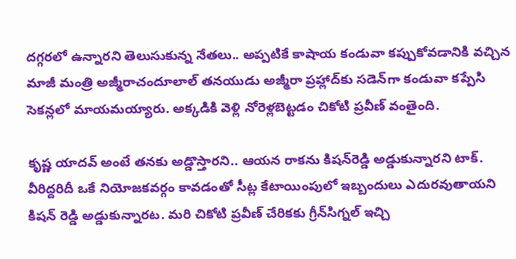దగ్గరలో ఉన్నారని తెలుసుకున్న నేతలు.. అప్పటికే కాషాయ కండువా కప్పుకోవడానికి వచ్చిన మాజీ మంత్రి అజ్మీరాచందూలాల్ తనయుడు అజ్మీరా ప్రహ్లాద్‌కు సడెన్‌గా కండువా కప్పేసి సెకన్లలో మాయమయ్యారు. అక్కడికి వెళ్లి నోరెళ్లబెట్టడం చికోటి ప్రవీణ్ వంతైంది.

కృష్ణ యాదవ్ అంటే తనకు అడ్డొస్తారని.. ఆయన రాకను కిషన్‌రెడ్డి అడ్డుకున్నారని టాక్. వీరిద్దరిదీ ఒకే నియోజకవర్గం కావడంతో సీట్ల కేటాయింపులో ఇబ్బందులు ఎదురవుతాయని కిషన్ రెడ్డి అడ్డుకున్నారట. మరి చికోటి ప్రవీణ్ చేరికకు గ్రీన్‌సిగ్నల్ ఇచ్చి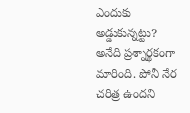ఎందుకు అడ్డుకున్నట్టు? అనేది ప్రశ్నార్థకంగా మారింది. పోనీ నేర చరిత్ర ఉందని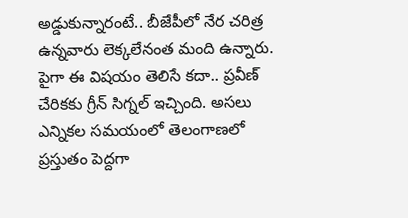అడ్డుకున్నారంటే.. బీజేపీలో నేర చరిత్ర ఉన్నవారు లెక్కలేనంత మంది ఉన్నారు. పైగా ఈ విషయం తెలిసే కదా.. ప్రవీణ్ చేరికకు గ్రీన్ సిగ్నల్ ఇచ్చింది. అసలు ఎన్నికల సమయంలో తెలంగాణలో ప్రస్తుతం పెద్దగా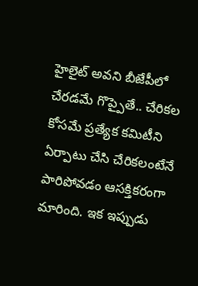హైలైట్ అవని బీజేపీలో చేరడమే గొప్పైతే.. చేరికల కోసమే ప్రత్యేక కమిటీని ఏర్పాటు చేసి చేరికలంటేనే పారిపోవడం ఆసక్తికరంగా మారింది. ఇక ఇప్పుడు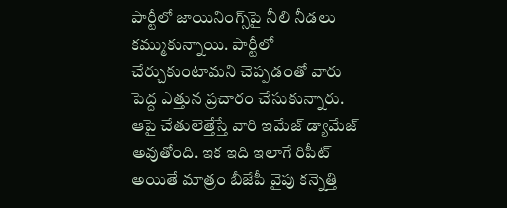పార్టీలో జాయినింగ్స్‌పై నీలి నీడలు కమ్ముకున్నాయి. పార్టీలో చేర్చుకుంటామని చెప్పడంతో వారు పెద్ద ఎత్తున ప్రచారం చేసుకున్నారు. ఆపై చేతులెత్తేస్తే వారి ఇమేజ్ డ్యామేజ్ అవుతోంది. ఇక ఇది ఇలాగే రిపీట్ అయితే మాత్రం బీజేపీ వైపు కన్నెత్తి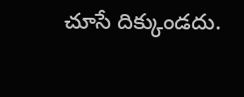చూసే దిక్కుండదు.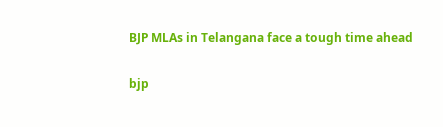BJP MLAs in Telangana face a tough time ahead

bjp